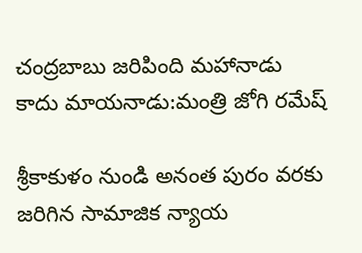చంద్రబాబు జరిపింది మహానాడు కాదు మాయనాడు:మంత్రి జోగి రమేష్

శ్రీకాకుళం నుండి అనంత పురం వరకు జరిగిన సామాజిక న్యాయ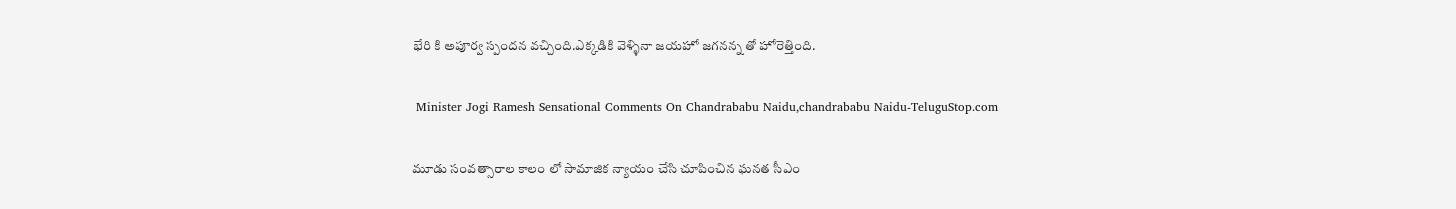భేరి కి అపూర్వ స్పందన వచ్చింది.ఎక్కడికి వెళ్ళినా జయహో జగనన్న తో హోరెత్తింది.

 Minister Jogi Ramesh Sensational Comments On Chandrababu Naidu,chandrababu Naidu-TeluguStop.com

మూడు సంవత్సారాల కాలం లో సామాజిక న్యాయం చేసి చూపించిన ఘనత సీఎం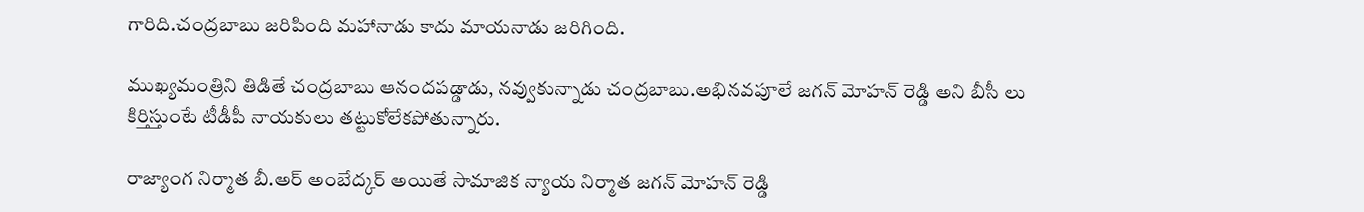గారిది.చంద్రబాబు జరిపింది మహానాడు కాదు మాయనాడు జరిగింది.

ముఖ్యమంత్రిని తిడితే చంద్రబాబు ఆనందపడ్డాడు, నవ్వుకున్నాడు చంద్రబాబు.అభినవపూలే జగన్ మోహన్ రెడ్డి అని బీసీ లు కిర్తిస్తుంటే టీడీపీ నాయకులు తట్టుకోలేకపోతున్నారు.

రాజ్యాంగ నిర్మాత బీ.అర్ అంబేద్కర్ అయితే సామాజిక న్యాయ నిర్మాత జగన్ మోహన్ రెడ్డి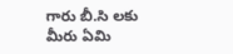గారు బీ.సి లకు మీరు ఏమి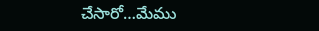చేసారో…మేము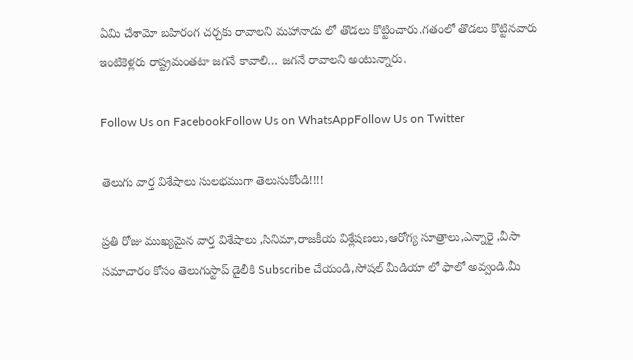ఏమి చేశామో బహిరంగ చర్చకు రావాలని మహానాడు లో తొడలు కొట్టించారు.గతంలో తొడలు కొట్టినవారు ఇంటికెళ్లరు రాష్ట్రమంతటా జగనే కావాలి… జగనే రావాలని అంటున్నారు.

Follow Us on FacebookFollow Us on WhatsAppFollow Us on Twitter

తెలుగు వార్త విశేషాలు సులభముగా తెలుసుకోండి!!!!

ప్రతి రోజు ముఖ్యమైన వార్త విశేషాలు ,సినిమా,రాజకీయ విశ్లేషణలు,ఆరోగ్య సూత్రాలు,ఎన్నారై ,వీసా సమాచారం కోసం తెలుగుస్టాప్ డైలీకి Subscribe చేయండి,సోషల్ మీడియా లో ఫాలో అవ్వండి.మీ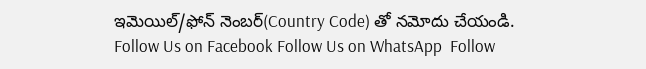ఇమెయిల్/ఫోన్ నెంబర్(Country Code) తో నమోదు చేయండి.
Follow Us on Facebook Follow Us on WhatsApp  Follow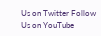Us on Twitter Follow Us on YouTube